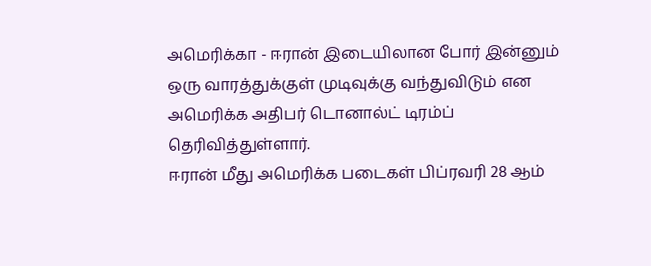அமெரிக்கா - ஈரான் இடையிலான போர் இன்னும் ஒரு வாரத்துக்குள் முடிவுக்கு வந்துவிடும் என அமெரிக்க அதிபர் டொனால்ட் டிரம்ப் தெரிவித்துள்ளார்.
ஈரான் மீது அமெரிக்க படைகள் பிப்ரவரி 28 ஆம்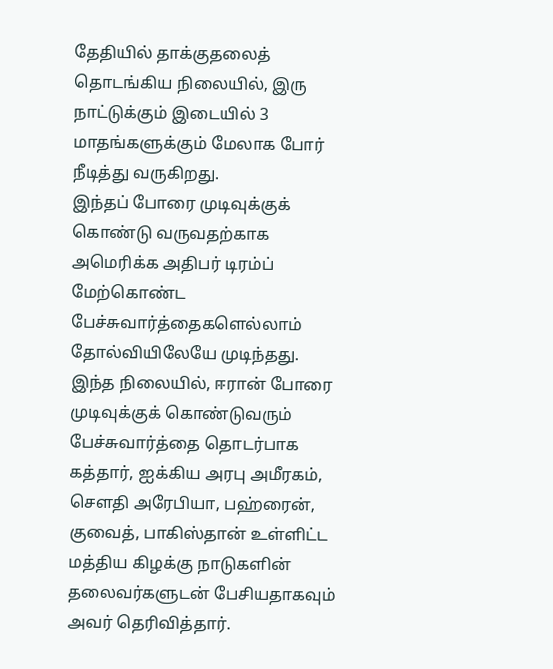தேதியில் தாக்குதலைத் தொடங்கிய நிலையில், இரு நாட்டுக்கும் இடையில் 3 மாதங்களுக்கும் மேலாக போர் நீடித்து வருகிறது.
இந்தப் போரை முடிவுக்குக் கொண்டு வருவதற்காக அமெரிக்க அதிபர் டிரம்ப் மேற்கொண்ட பேச்சுவார்த்தைகளெல்லாம் தோல்வியிலேயே முடிந்தது.
இந்த நிலையில், ஈரான் போரை முடிவுக்குக் கொண்டுவரும் பேச்சுவார்த்தை தொடர்பாக கத்தார், ஐக்கிய அரபு அமீரகம், சௌதி அரேபியா, பஹ்ரைன், குவைத், பாகிஸ்தான் உள்ளிட்ட மத்திய கிழக்கு நாடுகளின் தலைவர்களுடன் பேசியதாகவும் அவர் தெரிவித்தார்.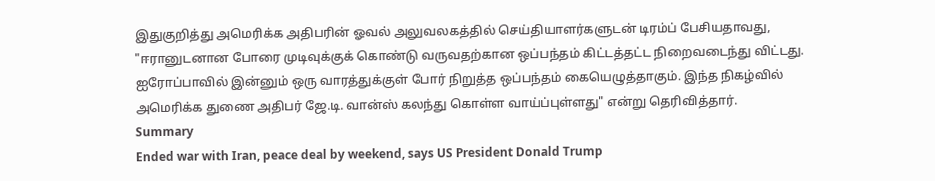இதுகுறித்து அமெரிக்க அதிபரின் ஓவல் அலுவலகத்தில் செய்தியாளர்களுடன் டிரம்ப் பேசியதாவது, "ஈரானுடனான போரை முடிவுக்குக் கொண்டு வருவதற்கான ஒப்பந்தம் கிட்டத்தட்ட நிறைவடைந்து விட்டது.
ஐரோப்பாவில் இன்னும் ஒரு வாரத்துக்குள் போர் நிறுத்த ஒப்பந்தம் கையெழுத்தாகும். இந்த நிகழ்வில் அமெரிக்க துணை அதிபர் ஜே.டி. வான்ஸ் கலந்து கொள்ள வாய்ப்புள்ளது" என்று தெரிவித்தார்.
Summary
Ended war with Iran, peace deal by weekend, says US President Donald Trump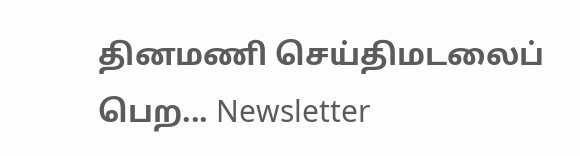தினமணி செய்திமடலைப் பெற... Newsletter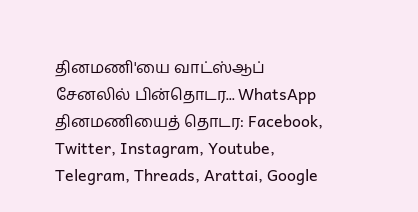தினமணி'யை வாட்ஸ்ஆப் சேனலில் பின்தொடர... WhatsApp
தினமணியைத் தொடர: Facebook, Twitter, Instagram, Youtube, Telegram, Threads, Arattai, Google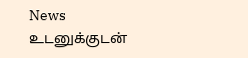News
உடனுக்குடன்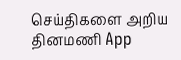செய்திகளை அறிய தினமணி App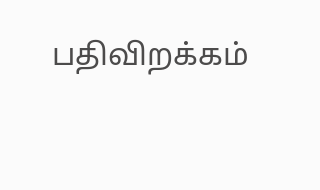பதிவிறக்கம்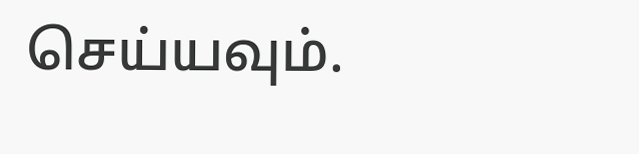செய்யவும்.